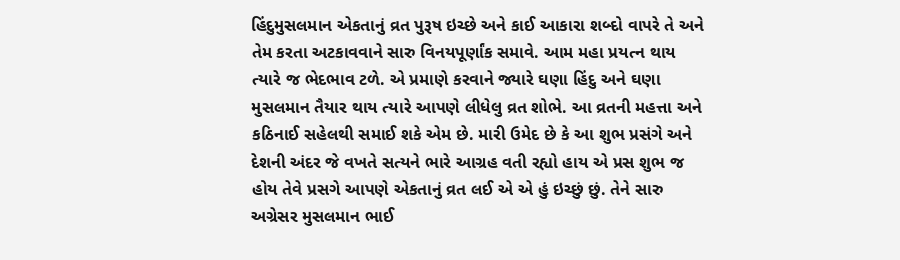હિંદુમુસલમાન એકતાનું વ્રત પુરૂષ ઇચ્છે અને કાઈ આકારા શબ્દો વાપરે તે અને તેમ કરતા અટકાવવાને સારુ વિનયપૂર્ણાંક સમાવે. આમ મહા પ્રયત્ન થાય ત્યારે જ ભેદભાવ ટળે. એ પ્રમાણે કરવાને જ્યારે ઘણા હિંદુ અને ઘણા મુસલમાન તૈયાર થાય ત્યારે આપણે લીધેલુ વ્રત શોભે. આ વ્રતની મહત્તા અને કઠિનાઈ સહેલથી સમાઈ શકે એમ છે. મારી ઉમેદ છે કે આ શુભ પ્રસંગે અને દેશની અંદર જે વખતે સત્યને ભારે આગ્રહ વતી રહ્યો હાય એ પ્રસ શુભ જ હોય તેવે પ્રસગે આપણે એકતાનું વ્રત લઈ એ એ હું ઇચ્છું છું. તેને સારુ અગ્રેસર મુસલમાન ભાઈ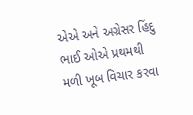એએ અને અગ્રેસર હિંદુ ભાઈ ઓએ પ્રથમથી મળી ખૂબ વિચાર કરવા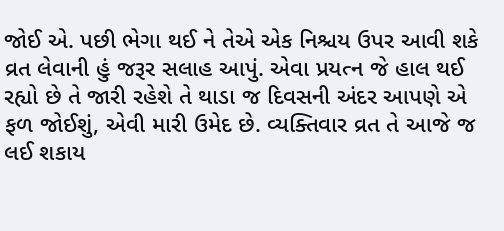જોઈ એ. પછી ભેગા થઈ ને તેએ એક નિશ્ચય ઉપર આવી શકે વ્રત લેવાની હું જરૂર સલાહ આપું. એવા પ્રયત્ન જે હાલ થઈ રહ્યો છે તે જારી રહેશે તે થાડા જ દિવસની અંદર આપણે એ ફળ જોઈશું, એવી મારી ઉમેદ છે. વ્યક્તિવાર વ્રત તે આજે જ લઈ શકાય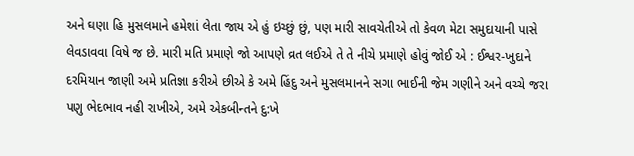અને ઘણા હિ મુસલમાને હમેશાં લેતા જાય એ હું ઇચ્છું છું, પણ મારી સાવચેતીએ તો કેવળ મેટા સમુદાયાની પાસે લેવડાવવા વિષે જ છે. મારી મતિ પ્રમાણે જો આપણે વ્રત લઈએ તે તે નીચે પ્રમાણે હોવું જોઈ એ : ઈશ્વર-ખુદાને દરમિયાન જાણી અમે પ્રતિજ્ઞા કરીએ છીએ કે અમે હિંદુ અને મુસલમાનને સગા ભાઈની જેમ ગણીને અને વચ્ચે જરા પણુ ભેદભાવ નહી રાખીએ, અમે એકબીન્તને દુ:ખે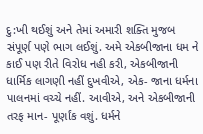દુ:ખી થઈશું અને તેમાં અમારી શક્તિ મુજબ સંપૂર્ણ પણે ભાગ લઈશું. અમે એકબીજાના ધમ ને કાઈ પણ રીતે વિરોધ નહી કરી, એકબીજાની ધાર્મિક લાગણી નહીં દુખવીએ, એક- જાના ધર્મના પાલનમાં વચ્ચે નહીં. આવીએ, અને એકબીજાની તરફ માન- પૂર્ણાંક વશું. ધર્મને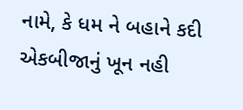નામે, કે ધમ ને બહાને કદી એકબીજાનું ખૂન નહી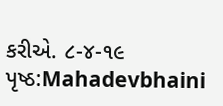કરીએ. ૮-૪-૧૯
પૃષ્ઠ:Mahadevbhaini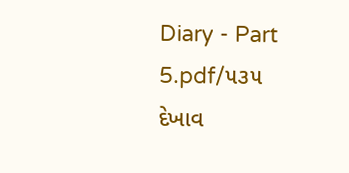Diary - Part 5.pdf/૫૩૫
દેખાવ